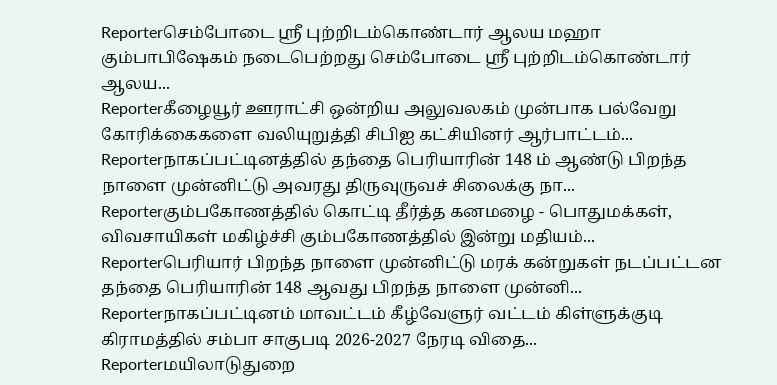Reporterசெம்போடை ஸ்ரீ புற்றிடம்கொண்டார் ஆலய மஹா கும்பாபிஷேகம் நடைபெற்றது செம்போடை ஸ்ரீ புற்றிடம்கொண்டார் ஆலய...
Reporterகீழையூர் ஊராட்சி ஒன்றிய அலுவலகம் முன்பாக பல்வேறு கோரிக்கைகளை வலியுறுத்தி சிபிஐ கட்சியினர் ஆர்பாட்டம்...
Reporterநாகப்பட்டினத்தில் தந்தை பெரியாரின் 148 ம் ஆண்டு பிறந்த நாளை முன்னிட்டு அவரது திருவுருவச் சிலைக்கு நா...
Reporterகும்பகோணத்தில் கொட்டி தீர்த்த கனமழை - பொதுமக்கள், விவசாயிகள் மகிழ்ச்சி கும்பகோணத்தில் இன்று மதியம்...
Reporterபெரியார் பிறந்த நாளை முன்னிட்டு மரக் கன்றுகள் நடப்பட்டன தந்தை பெரியாரின் 148 ஆவது பிறந்த நாளை முன்னி...
Reporterநாகப்பட்டினம் மாவட்டம் கீழ்வேளுர் வட்டம் கிள்ளுக்குடி கிராமத்தில் சம்பா சாகுபடி 2026-2027 நேரடி விதை...
Reporterமயிலாடுதுறை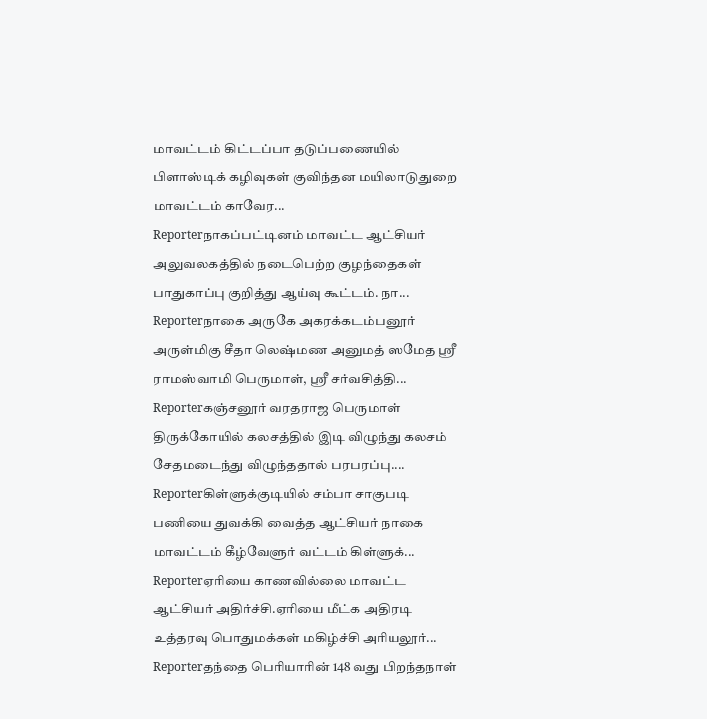மாவட்டம் கிட்டப்பா தடுப்பணையில் பிளாஸ்டிக் கழிவுகள் குவிந்தன மயிலாடுதுறை மாவட்டம் காவேர...
Reporterநாகப்பட்டினம் மாவட்ட ஆட்சியர் அலுவலகத்தில் நடைபெற்ற குழந்தைகள் பாதுகாப்பு குறித்து ஆய்வு கூட்டம். நா...
Reporterநாகை அருகே அகரக்கடம்பனூர் அருள்மிகு சீதா லெஷ்மண அனுமத் ஸமேத ஸ்ரீ ராமஸ்வாமி பெருமாள், ஸ்ரீ சர்வசித்தி...
Reporterகஞ்சனூர் வரதராஜ பெருமாள் திருக்கோயில் கலசத்தில் இடி விழுந்து கலசம் சேதமடைந்து விழுந்ததால் பரபரப்பு....
Reporterகிள்ளுக்குடியில் சம்பா சாகுபடி பணியை துவக்கி வைத்த ஆட்சியர் நாகை மாவட்டம் கீழ்வேளுர் வட்டம் கிள்ளுக்...
Reporterஏரியை காணவில்லை மாவட்ட ஆட்சியர் அதிர்ச்சி.ஏரியை மீட்க அதிரடி உத்தரவு பொதுமக்கள் மகிழ்ச்சி அரியலூர்...
Reporterதந்தை பெரியாரின் 148 வது பிறந்தநாள்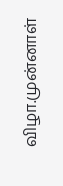விழா.முன்னாள்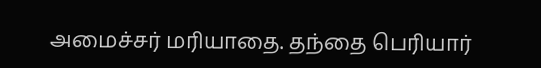அமைச்சர் மரியாதை. தந்தை பெரியார்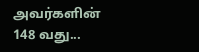அவர்களின் 148 வது...